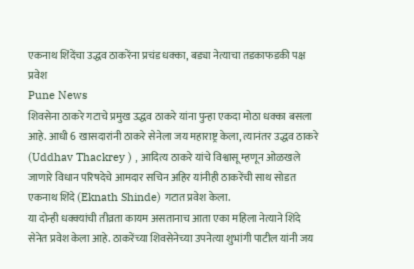एकनाथ शिंदेंचा उद्धव ठाकरेंना प्रचंड धक्का, बड्या नेत्याचा तडकाफडकी पक्ष प्रवेश
Pune News
शिवसेना ठाकरे गटाचे प्रमुख उद्धव ठाकरे यांना पुन्हा एकदा मोठा धक्का बसला आहे. आधी 6 खासदारांनी ठाकरे सेनेला जय महाराष्ट्र केला, त्यानंतर उद्धव ठाकरे (Uddhav Thackrey ) , आदित्य ठाकरे यांचे विश्वासू म्हणून ओळखले जाणारे विधान परिषदेचे आमदार सचिन अहिर यांनीही ठाकरेंची साथ सोडत एकनाथ शिंदे (Eknath Shinde) गटात प्रवेश केला.
या दोन्ही धक्क्यांची तीव्रता कायम असतानाच आता एका महिला नेत्याने शिंदे सेनेत प्रवेश केला आहे. ठाकरेंच्या शिवसेनेच्या उपनेत्या शुभांगी पाटील यांनी जय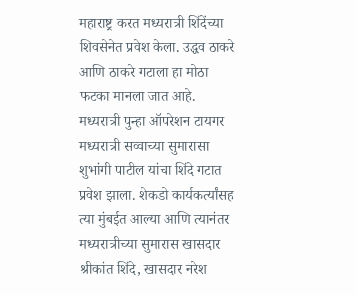महाराष्ट्र करत मध्यरात्री शिंदेंच्या शिवसेनेत प्रवेश केला. उद्धव ठाकरे आणि ठाकरे गटाला हा मोठा फटका मानला जात आहे.
मध्यरात्री पुन्हा ऑपरेशन टायगर
मध्यरात्री सव्वाच्या सुमारासा शुभांगी पाटील यांचा शिंदे गटात प्रवेश झाला. शेकडो कार्यकर्त्यांसह त्या मुंबईत आल्या आणि त्यानंतर मध्यरात्रीच्या सुमारास खासदार श्रीकांत शिंदे, खासदार नरेश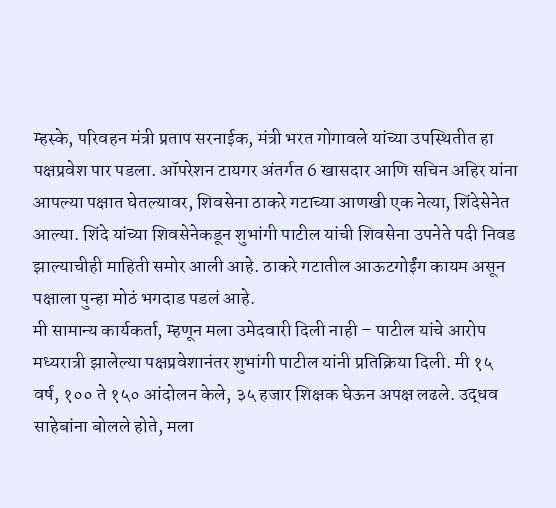म्हस्के, परिवहन मंत्री प्रताप सरनाईक, मंत्री भरत गोगावले यांच्या उपस्थितीत हा पक्षप्रवेश पार पडला. ऑपरेशन टायगर अंतर्गत 6 खासदार आणि सचिन अहिर यांना आपल्या पक्षात घेतल्यावर, शिवसेना ठाकरे गटाच्या आणखी एक नेत्या, शिंदेसेनेत आल्या. शिंदे यांच्या शिवसेनेकडून शुभांगी पाटील यांची शिवसेना उपनेते पदी निवड झाल्याचीही माहिती समोर आली आहे. ठाकरे गटातील आऊटगोईंग कायम असून पक्षाला पुन्हा मोठं भगदाड पडलं आहे.
मी सामान्य कार्यकर्ता, म्हणून मला उमेदवारी दिली नाही – पाटील यांचे आरोप
मध्यरात्री झालेल्या पक्षप्रवेशानंतर शुभांगी पाटील यांनी प्रतिक्रिया दिली. मी १५ वर्ष, १०० ते १५० आंदोलन केले, ३५ हजार शिक्षक घेऊन अपक्ष लढले. उद्धव साहेबांना बोलले होते, मला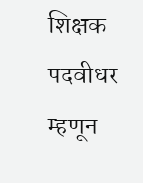शिक्षक पदवीधर म्हणून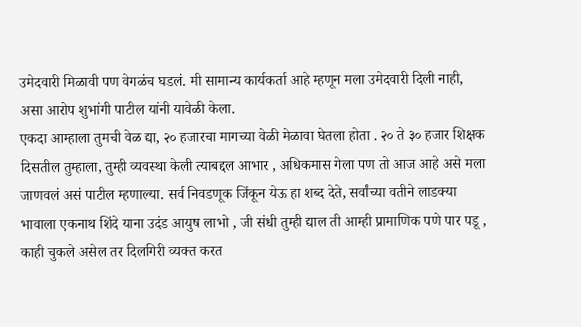उमेदवारी मिळावी पण वेगळंच घडलं. मी सामान्य कार्यकर्ता आहे म्हणून मला उमेदवारी दिली नाही, असा आरोप शुभांगी पाटील यांनी यावेळी केला.
एकदा आम्हाला तुमची वेळ द्या, २० हजारचा मागच्या वेळी मेळावा घेतला होता . २० ते ३० हजार शिक्षक दिसतील तुम्हाला, तुम्ही व्यवस्था केली त्याबद्दल आभार , अधिकमास गेला पण तो आज आहे असे मला जाणवलं असं पाटील म्हणाल्या. सर्व निवडणूक जिंकून येऊ हा शब्द देते, सर्वांच्या वतीने लाडक्या भावाला एकनाथ शिंदे याना उदंड आयुष लाभो , जी संधी तुम्ही द्याल ती आम्ही प्रामाणिक पणे पार पडू , काही चुकले असेल तर दिलगिरी व्यक्त करत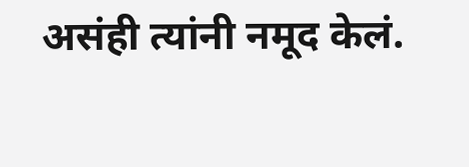असंही त्यांनी नमूद केलं.